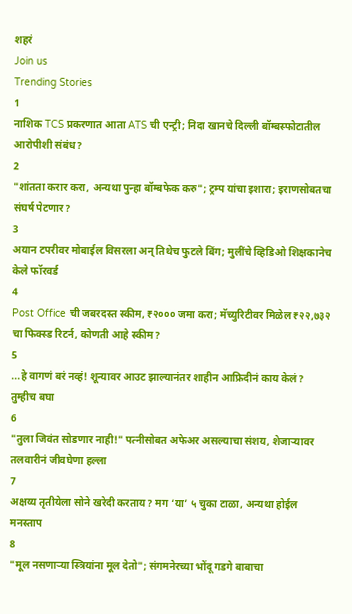शहरं
Join us
Trending Stories
1
नाशिक TCS प्रकरणात आता ATS ची एन्ट्री; निदा खानचे दिल्ली बॉम्बस्फोटातील आरोपीशी संबंध?
2
"शांतता करार करा, अन्यथा पुन्हा बॉम्बफेक करु"; ट्रम्प यांचा इशारा; इराणसोबतचा संघर्ष पेटणार?
3
अयान टपरीवर मोबाईल विसरला अन् तिथेच फुटले बिंग; मुलींचे व्हिडिओ शिक्षकानेच केले फॉरवर्ड
4
Post Office ची जबरदस्त स्कीम, ₹२००० जमा करा; मॅच्युरिटीवर मिळेल ₹२२,७३२ चा फिक्स्ड रिटर्न, कोणती आहे स्कीम?
5
...हे वागणं बरं नव्हं! शून्यावर आउट झाल्यानंतर शाहीन आफ्रिदीनं काय केलं? तुम्हीच बघा
6
"तुला जिवंत सोडणार नाही!" पत्नीसोबत अफेअर असल्याचा संशय, शेजाऱ्यावर तलवारीनं जीवघेणा हल्ला
7
अक्षय्य तृतीयेला सोने खरेदी करताय? मग ‘या’ ५ चुका टाळा, अन्यथा होईल मनस्ताप
8
"मूल नसणाऱ्या स्त्रियांना मूल देतो"; संगमनेरच्या भोंदू गडगे बाबाचा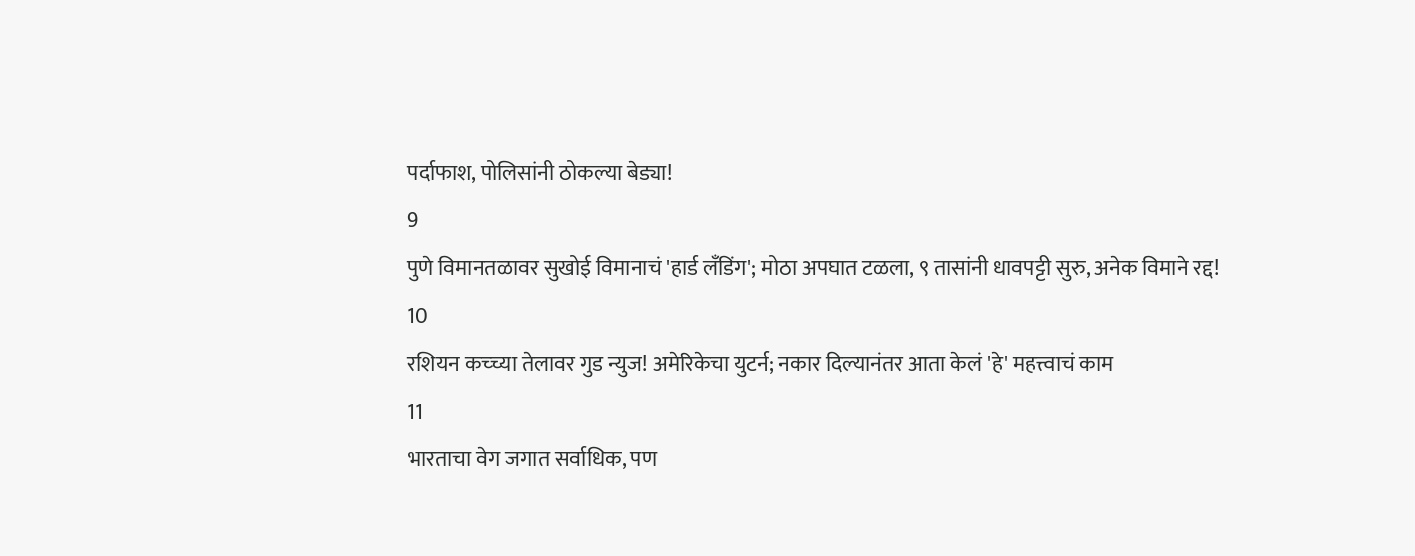पर्दाफाश, पोलिसांनी ठोकल्या बेड्या!
9
पुणे विमानतळावर सुखोई विमानाचं 'हार्ड लँडिंग'; मोठा अपघात टळला, ९ तासांनी धावपट्टी सुरु, अनेक विमाने रद्द!
10
रशियन कच्च्या तेलावर गुड न्युज! अमेरिकेचा युटर्न; नकार दिल्यानंतर आता केलं 'हे' महत्त्वाचं काम
11
भारताचा वेग जगात सर्वाधिक, पण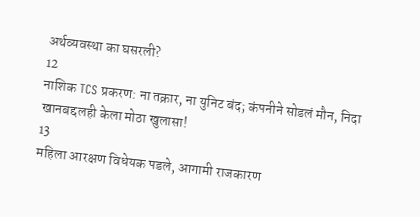अर्थव्यवस्था का घसरली?
12
नाशिक TCS प्रकरण: ना तक्रार, ना युनिट बंद; कंपनीने सोडलं मौन, निदा खानबद्दलही केला मोठा खुलासा!
13
महिला आरक्षण विधेयक पडले, आगामी राजकारण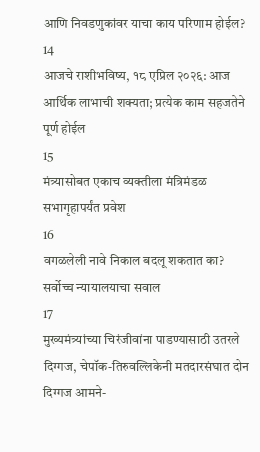आणि निवडणुकांवर याचा काय परिणाम होईल?
14
आजचे राशीभविष्य, १८ एप्रिल २०२६: आज आर्थिक लाभाची शक्यता; प्रत्येक काम सहजतेने पूर्ण होईल
15
मंत्र्यासोबत एकाच व्यक्तीला मंत्रिमंडळ सभागृहापर्यंत प्रवेश
16
वगळलेली नावे निकाल बदलू शकतात का? सर्वोच्च न्यायालयाचा सवाल
17
मुख्यमंत्र्यांच्या चिरंजीवांना पाडण्यासाठी उतरले दिग्गज, चेपॉक-तिरुवल्लिकेनी मतदारसंघात दोन दिग्गज आमने-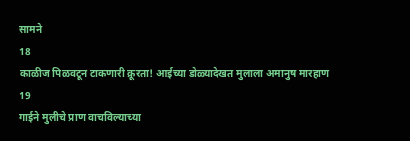सामने
18
काळीज पिळवटून टाकणारी क्रूरता! आईच्या डोळ्यादेखत मुलाला अमानुष मारहाण
19
गाईने मुलीचे प्राण वाचविल्याच्या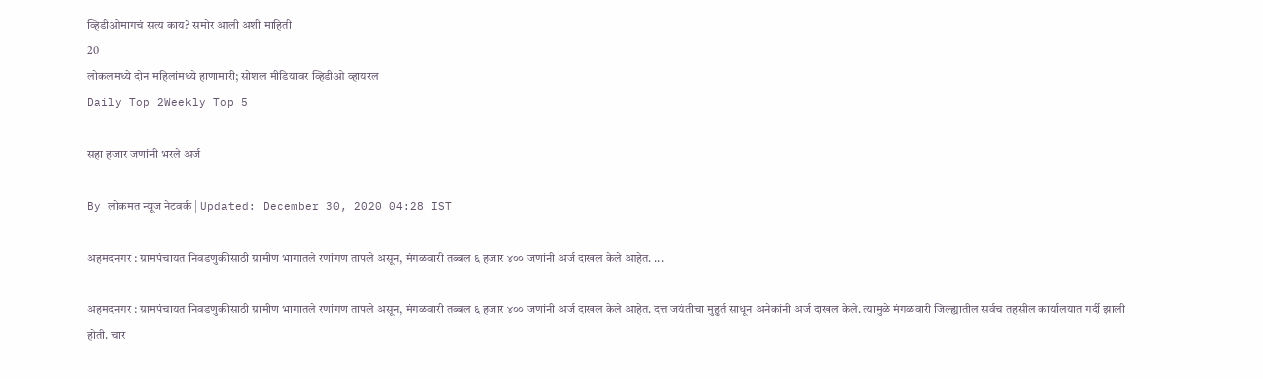व्हिडीओमागचं सत्य काय? समोर आली अशी माहिती
20
लोकलमध्ये दोन महिलांमध्ये हाणामारी; सोशल मीडियावर व्हिडीओ व्हायरल
Daily Top 2Weekly Top 5

सहा हजार जणांनी भरले अर्ज

By लोकमत न्यूज नेटवर्क | Updated: December 30, 2020 04:28 IST

अहमदनगर : ग्रामपंचायत निवडणुकीसाठी ग्रामीण भागातले रणांगण तापले असून, मंगळवारी तब्बल ६ हजार ४०० जणांनी अर्ज दाखल केले आहेत. ...

अहमदनगर : ग्रामपंचायत निवडणुकीसाठी ग्रामीण भागातले रणांगण तापले असून, मंगळवारी तब्बल ६ हजार ४०० जणांनी अर्ज दाखल केले आहेत. दत्त जयंतीचा मुहुर्त साधून अनेकांनी अर्ज दाखल केले. त्यामुळे मंगळवारी जिल्ह्यातील सर्वच तहसील कार्यालयात गर्दी झाली होती. चार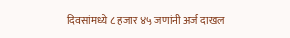दिवसांमध्ये ८ हजार ४५ जणांनी अर्ज दाखल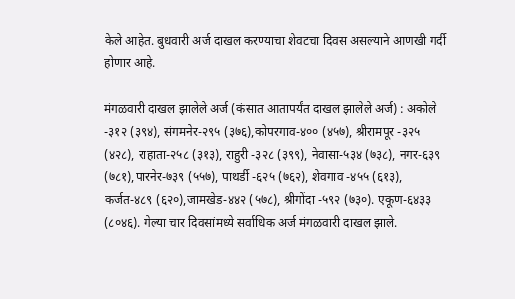केले आहेत. बुधवारी अर्ज दाखल करण्याचा शेवटचा दिवस असल्याने आणखी गर्दी होणार आहे.

मंगळवारी दाखल झालेले अर्ज (कंसात आतापर्यंत दाखल झालेले अर्ज) : अकोले -३१२ (३९४), संगमनेर-२९५ (३७६),कोपरगाव-४०० (४५७), श्रीरामपूर -३२५ (४२८), राहाता-२५८ (३१३), राहुरी -३२८ (३९९), नेवासा-५३४ (७३८), नगर-६३९ (७८१),पारनेर-७३९ (५५७), पाथर्डी -६२५ (७६२), शेवगाव -४५५ (६१३), कर्जत-४८९ (६२०),जामखेड-४४२ (५७८), श्रीगोंदा -५९२ (७३०). एकूण-६४३३ (८०४६). गेल्या चार दिवसांमध्ये सर्वाधिक अर्ज मंगळवारी दाखल झाले.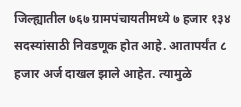जिल्ह्यातील ७६७ ग्रामपंचायतीमध्ये ७ हजार १३४ सदस्यांसाठी निवडणूक होत आहे. आतापर्यंत ८ हजार अर्ज दाखल झाले आहेत. त्यामुळे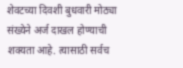शेवटच्या दिवशी बुधवारी मोठ्या संख्येने अर्ज दाखल होण्याची शक्यता आहे. त्यासाठी सर्वच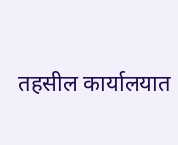तहसील कार्यालयात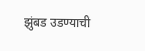झुंबड उडण्याची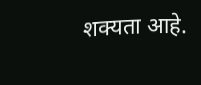शक्यता आहे.